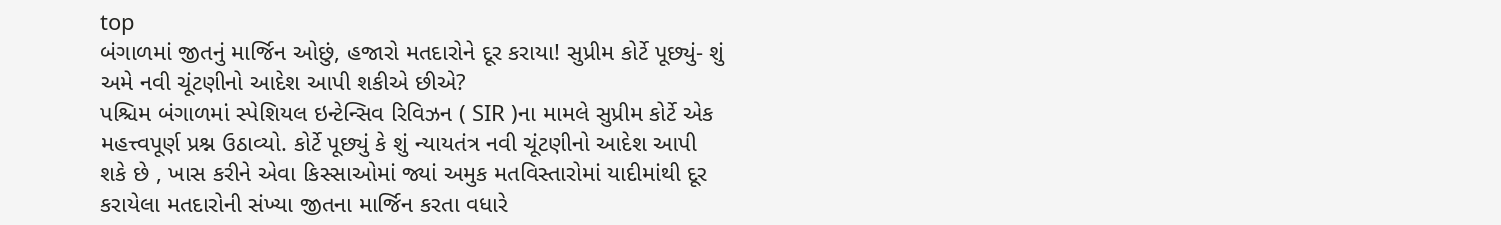top
બંગાળમાં જીતનું માર્જિન ઓછું, હજારો મતદારોને દૂર કરાયા! સુપ્રીમ કોર્ટે પૂછ્યું- શું અમે નવી ચૂંટણીનો આદેશ આપી શકીએ છીએ?
પશ્ચિમ બંગાળમાં સ્પેશિયલ ઇન્ટેન્સિવ રિવિઝન ( SIR )ના મામલે સુપ્રીમ કોર્ટે એક મહત્ત્વપૂર્ણ પ્રશ્ન ઉઠાવ્યો. કોર્ટે પૂછ્યું કે શું ન્યાયતંત્ર નવી ચૂંટણીનો આદેશ આપી શકે છે , ખાસ કરીને એવા કિસ્સાઓમાં જ્યાં અમુક મતવિસ્તારોમાં યાદીમાંથી દૂર કરાયેલા મતદારોની સંખ્યા જીતના માર્જિન કરતા વધારે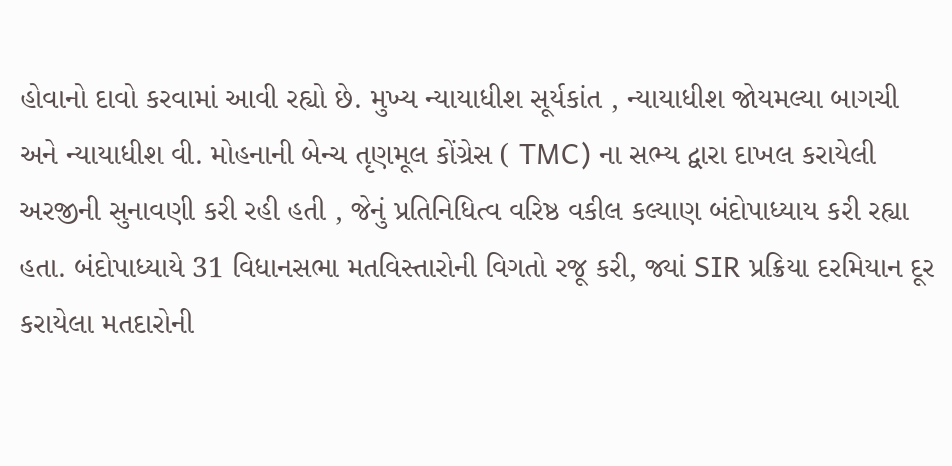હોવાનો દાવો કરવામાં આવી રહ્યો છે. મુખ્ય ન્યાયાધીશ સૂર્યકાંત , ન્યાયાધીશ જોયમલ્યા બાગચી અને ન્યાયાધીશ વી. મોહનાની બેન્ચ તૃણમૂલ કોંગ્રેસ ( TMC) ના સભ્ય દ્વારા દાખલ કરાયેલી અરજીની સુનાવણી કરી રહી હતી , જેનું પ્રતિનિધિત્વ વરિષ્ઠ વકીલ કલ્યાણ બંદોપાધ્યાય કરી રહ્યા હતા. બંદોપાધ્યાયે 31 વિધાનસભા મતવિસ્તારોની વિગતો રજૂ કરી, જ્યાં SIR પ્રક્રિયા દરમિયાન દૂર કરાયેલા મતદારોની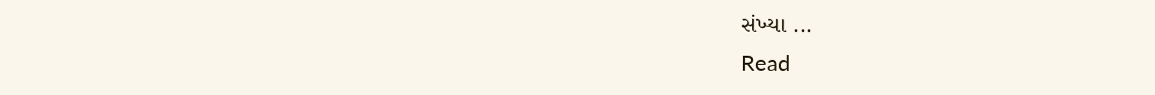સંખ્યા ...
Read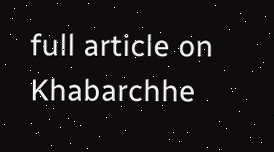full article on Khabarchhe